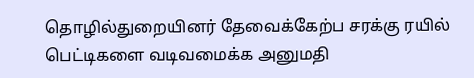தொழில்துறையினர் தேவைக்கேற்ப சரக்கு ரயில் பெட்டிகளை வடிவமைக்க அனுமதி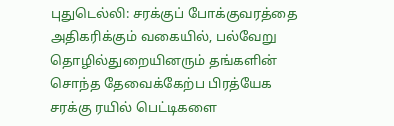புதுடெல்லி: சரக்குப் போக்குவரத்தை அதிகரிக்கும் வகையில், பல்வேறு தொழில்துறையினரும் தங்களின் சொந்த தேவைக்கேற்ப பிரத்யேக சரக்கு ரயில் பெட்டிகளை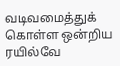வடிவமைத்துக் கொள்ள ஒன்றிய ரயில்வே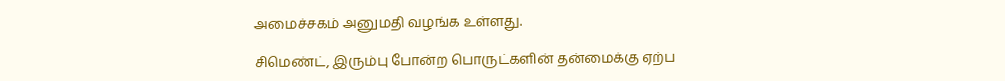அமைச்சகம் அனுமதி வழங்க உள்ளது.

சிமெண்ட், இரும்பு போன்ற பொருட்களின் தன்மைக்கு ஏற்ப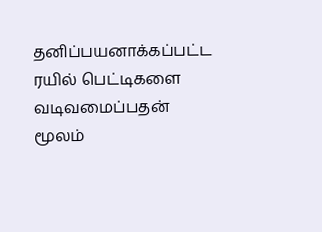தனிப்பயனாக்கப்பட்ட ரயில் பெட்டிகளை வடிவமைப்பதன் மூலம்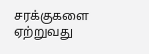சரக்குகளை ஏற்றுவது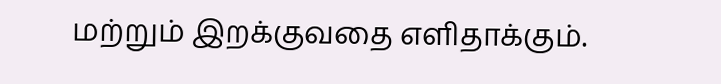மற்றும் இறக்குவதை எளிதாக்கும்.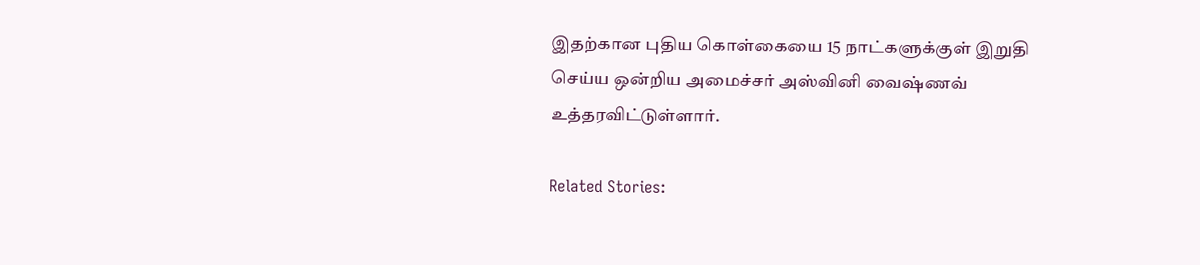இதற்கான புதிய கொள்கையை 15 நாட்களுக்குள் இறுதி செய்ய ஒன்றிய அமைச்சர் அஸ்வினி வைஷ்ணவ் உத்தரவிட்டுள்ளார்.

Related Stories: